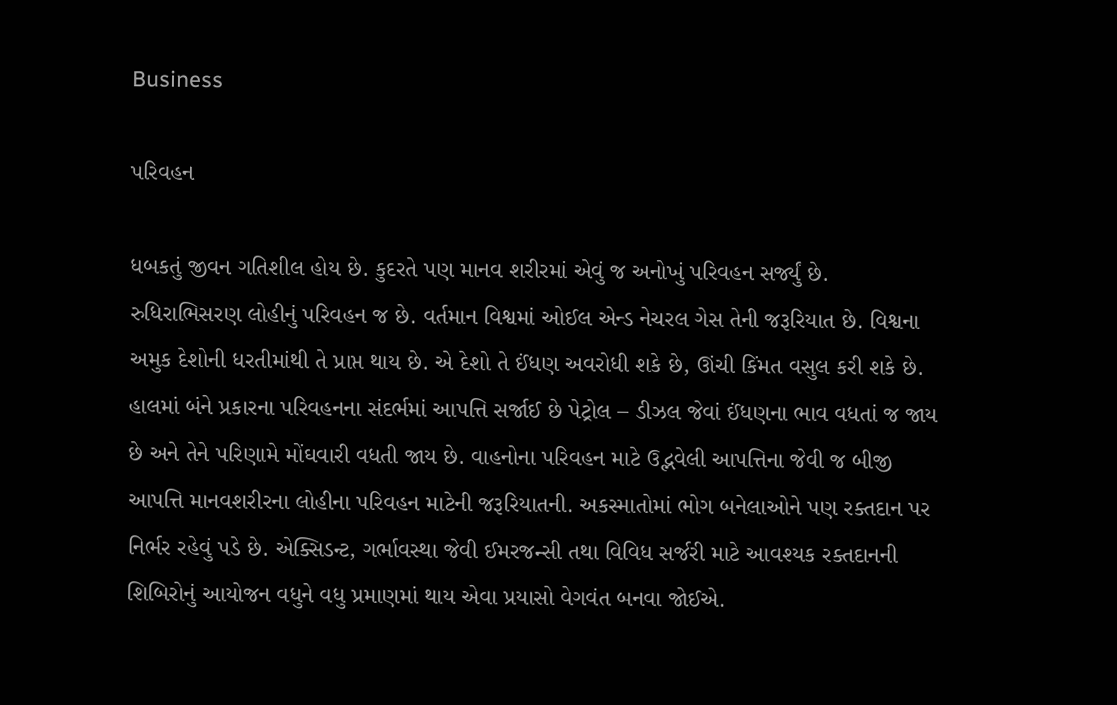Business

પરિવહન

ધબકતું જીવન ગતિશીલ હોય છે. કુદરતે પણ માનવ શરીરમાં એવું જ અનોખું પરિવહન સર્જ્યું છે. રુધિરાભિસરણ લોહીનું પરિવહન જ છે. વર્તમાન વિશ્વમાં ઓઈલ એન્ડ નેચરલ ગેસ તેની જરૂરિયાત છે. વિશ્વના અમુક દેશોની ધરતીમાંથી તે પ્રાપ્ત થાય છે. એ દેશો તે ઈંધણ અવરોધી શકે છે, ઊંચી કિંમત વસુલ કરી શકે છે. હાલમાં બંને પ્રકારના પરિવહનના સંદર્ભમાં આપત્તિ સર્જાઈ છે પેટ્રોલ – ડીઝલ જેવાં ઈંધણના ભાવ વધતાં જ જાય છે અને તેને પરિણામે મોંઘવારી વધતી જાય છે. વાહનોના પરિવહન માટે ઉદ્ભવેલી આપત્તિના જેવી જ બીજી આપત્તિ માનવશરીરના લોહીના પરિવહન માટેની જરૂરિયાતની. અકસ્માતોમાં ભોગ બનેલાઓને પણ રક્તદાન પર નિર્ભર રહેવું પડે છે. એક્સિડન્ટ, ગર્ભાવસ્થા જેવી ઈમરજન્સી તથા વિવિધ સર્જરી માટે આવશ્યક રક્તદાનની શિબિરોનું આયોજન વધુને વધુ પ્રમાણમાં થાય એવા પ્રયાસો વેગવંત બનવા જોઈએ.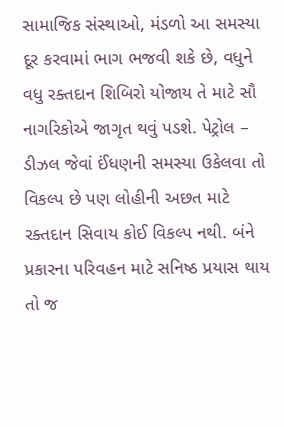સામાજિક સંસ્થાઓ, મંડળો આ સમસ્યા દૂર કરવામાં ભાગ ભજવી શકે છે, વધુને વધુ રક્તદાન શિબિરો યોજાય તે માટે સૌ નાગરિકોએ જાગૃત થવું પડશે. પેટ્રોલ – ડીઝલ જેવાં ઈંધણની સમસ્યા ઉકેલવા તો વિકલ્પ છે પણ લોહીની અછત માટે રક્તદાન સિવાય કોઈ વિકલ્પ નથી. બંને પ્રકારના પરિવહન માટે સનિષ્ઠ પ્રયાસ થાય તો જ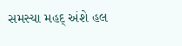સમસ્યા મહદ્ અંશે હલ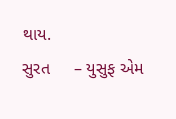થાય.
સુરત     – યુસુફ એમ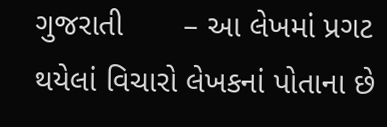ગુજરાતી       – આ લેખમાં પ્રગટ થયેલાં વિચારો લેખકનાં પોતાના છે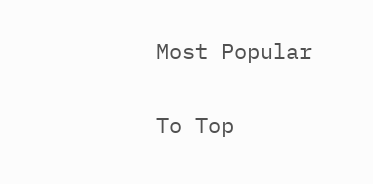Most Popular

To Top